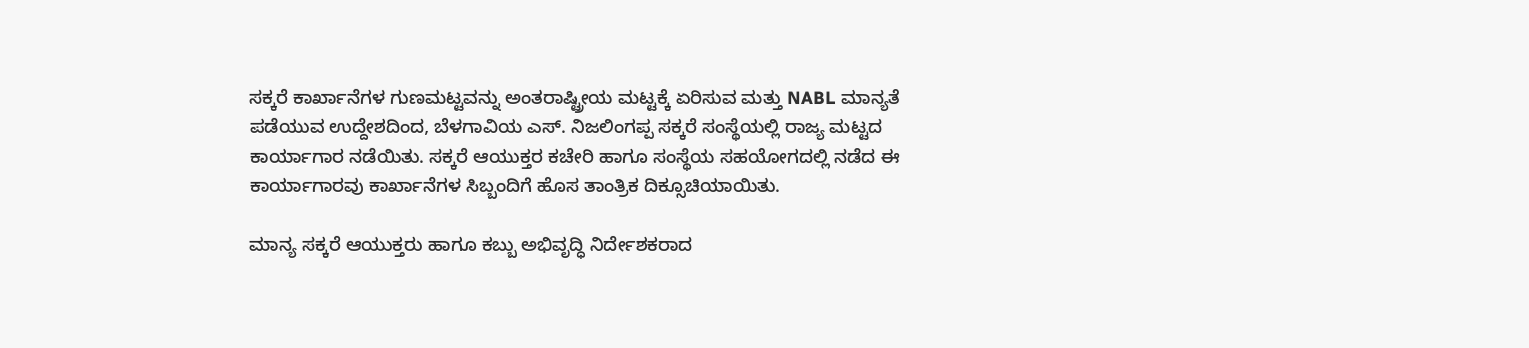ಸಕ್ಕರೆ ಕಾರ್ಖಾನೆಗಳ ಗುಣಮಟ್ಟವನ್ನು ಅಂತರಾಷ್ಟ್ರೀಯ ಮಟ್ಟಕ್ಕೆ ಏರಿಸುವ ಮತ್ತು NABL ಮಾನ್ಯತೆ ಪಡೆಯುವ ಉದ್ದೇಶದಿಂದ, ಬೆಳಗಾವಿಯ ಎಸ್. ನಿಜಲಿಂಗಪ್ಪ ಸಕ್ಕರೆ ಸಂಸ್ಥೆಯಲ್ಲಿ ರಾಜ್ಯ ಮಟ್ಟದ ಕಾರ್ಯಾಗಾರ ನಡೆಯಿತು. ಸಕ್ಕರೆ ಆಯುಕ್ತರ ಕಚೇರಿ ಹಾಗೂ ಸಂಸ್ಥೆಯ ಸಹಯೋಗದಲ್ಲಿ ನಡೆದ ಈ ಕಾರ್ಯಾಗಾರವು ಕಾರ್ಖಾನೆಗಳ ಸಿಬ್ಬಂದಿಗೆ ಹೊಸ ತಾಂತ್ರಿಕ ದಿಕ್ಸೂಚಿಯಾಯಿತು.

ಮಾನ್ಯ ಸಕ್ಕರೆ ಆಯುಕ್ತರು ಹಾಗೂ ಕಬ್ಬು ಅಭಿವೃದ್ಧಿ ನಿರ್ದೇಶಕರಾದ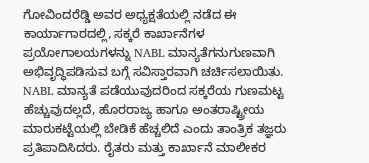ಗೋವಿಂದರೆಡ್ಡಿ ಅವರ ಅಧ್ಯಕ್ಷತೆಯಲ್ಲಿ ನಡೆದ ಈ ಕಾರ್ಯಾಗಾರದಲ್ಲಿ, ಸಕ್ಕರೆ ಕಾರ್ಖಾನೆಗಳ ಪ್ರಯೋಗಾಲಯಗಳನ್ನು NABL ಮಾನ್ಯತೆಗನುಗುಣವಾಗಿ ಅಭಿವೃದ್ಧಿಪಡಿಸುವ ಬಗ್ಗೆ ಸವಿಸ್ತಾರವಾಗಿ ಚರ್ಚಿಸಲಾಯಿತು. NABL ಮಾನ್ಯತೆ ಪಡೆಯುವುದರಿಂದ ಸಕ್ಕರೆಯ ಗುಣಮಟ್ಟ ಹೆಚ್ಚುವುದಲ್ಲದೆ, ಹೊರರಾಜ್ಯ ಹಾಗೂ ಅಂತರಾಷ್ಟ್ರೀಯ ಮಾರುಕಟ್ಟೆಯಲ್ಲಿ ಬೇಡಿಕೆ ಹೆಚ್ಚಲಿದೆ ಎಂದು ತಾಂತ್ರಿಕ ತಜ್ಞರು ಪ್ರತಿಪಾದಿಸಿದರು. ರೈತರು ಮತ್ತು ಕಾರ್ಖಾನೆ ಮಾಲೀಕರ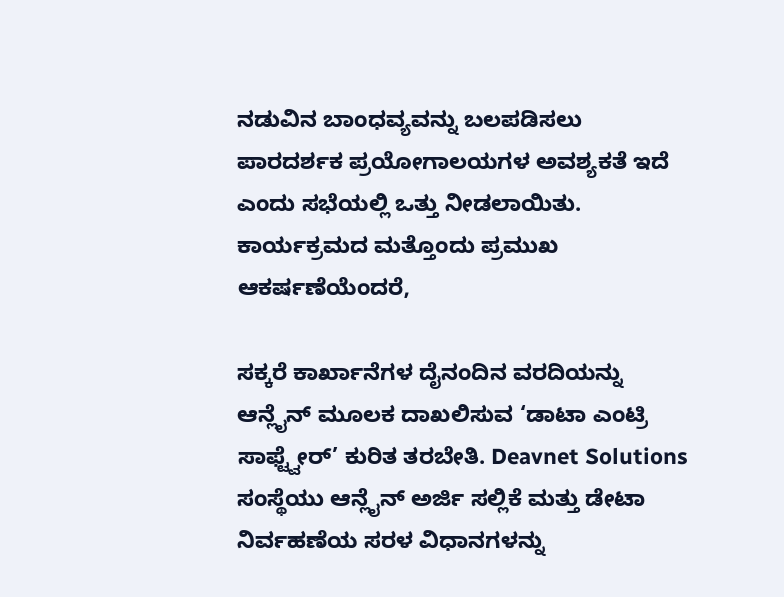ನಡುವಿನ ಬಾಂಧವ್ಯವನ್ನು ಬಲಪಡಿಸಲು ಪಾರದರ್ಶಕ ಪ್ರಯೋಗಾಲಯಗಳ ಅವಶ್ಯಕತೆ ಇದೆ ಎಂದು ಸಭೆಯಲ್ಲಿ ಒತ್ತು ನೀಡಲಾಯಿತು.
ಕಾರ್ಯಕ್ರಮದ ಮತ್ತೊಂದು ಪ್ರಮುಖ ಆಕರ್ಷಣೆಯೆಂದರೆ,

ಸಕ್ಕರೆ ಕಾರ್ಖಾನೆಗಳ ದೈನಂದಿನ ವರದಿಯನ್ನು ಆನ್ಲೈನ್ ಮೂಲಕ ದಾಖಲಿಸುವ ‘ಡಾಟಾ ಎಂಟ್ರಿ ಸಾಫ್ಟ್ವೇರ್’ ಕುರಿತ ತರಬೇತಿ. Deavnet Solutions ಸಂಸ್ಥೆಯು ಆನ್ಲೈನ್ ಅರ್ಜಿ ಸಲ್ಲಿಕೆ ಮತ್ತು ಡೇಟಾ ನಿರ್ವಹಣೆಯ ಸರಳ ವಿಧಾನಗಳನ್ನು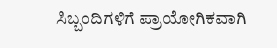ಸಿಬ್ಬಂದಿಗಳಿಗೆ ಪ್ರಾಯೋಗಿಕವಾಗಿ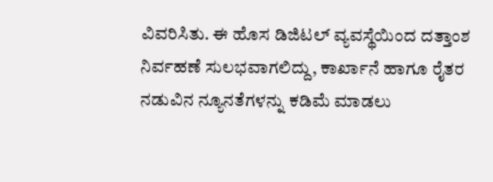ವಿವರಿಸಿತು. ಈ ಹೊಸ ಡಿಜಿಟಲ್ ವ್ಯವಸ್ಥೆಯಿಂದ ದತ್ತಾಂಶ ನಿರ್ವಹಣೆ ಸುಲಭವಾಗಲಿದ್ದು, ಕಾರ್ಖಾನೆ ಹಾಗೂ ರೈತರ ನಡುವಿನ ನ್ಯೂನತೆಗಳನ್ನು ಕಡಿಮೆ ಮಾಡಲು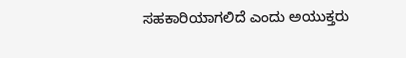ಸಹಕಾರಿಯಾಗಲಿದೆ ಎಂದು ಅಯುಕ್ತರು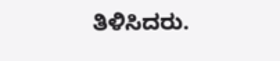ತಿಳಿಸಿದರು.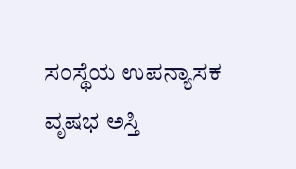ಸಂಸ್ಥೆಯ ಉಪನ್ಯಾಸಕ ವೃಷಭ ಅಸ್ತಿ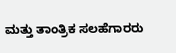ಮತ್ತು ತಾಂತ್ರಿಕ ಸಲಹೆಗಾರರು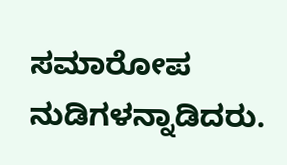ಸಮಾರೋಪ ನುಡಿಗಳನ್ನಾಡಿದರು.